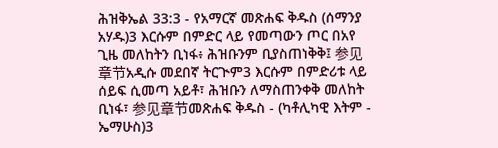ሕዝቅኤል 33:3 - የአማርኛ መጽሐፍ ቅዱስ (ሰማንያ አሃዱ)3 እርሱም በምድር ላይ የመጣውን ጦር በአየ ጊዜ መለከትን ቢነፋ፥ ሕዝቡንም ቢያስጠነቅቅ፤ 参见章节አዲሱ መደበኛ ትርጒም3 እርሱም በምድሪቱ ላይ ሰይፍ ሲመጣ አይቶ፣ ሕዝቡን ለማስጠንቀቅ መለከት ቢነፋ፣ 参见章节መጽሐፍ ቅዱስ - (ካቶሊካዊ እትም - ኤማሁስ)3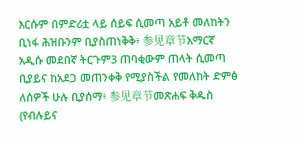እርሱም በምድሪቷ ላይ ሰይፍ ሲመጣ አይቶ መለከትን ቢነፋ ሕዝቡንም ቢያስጠነቅቅ፥ 参见章节አማርኛ አዲሱ መደበኛ ትርጉም3 ጠባቂውም ጠላት ሲመጣ ቢያይና ከአደጋ መጠንቀቅ የሚያስችል የመለከት ድምፅ ለሰዎች ሁሉ ቢያሰማ፥ 参见章节መጽሐፍ ቅዱስ (የብሉይና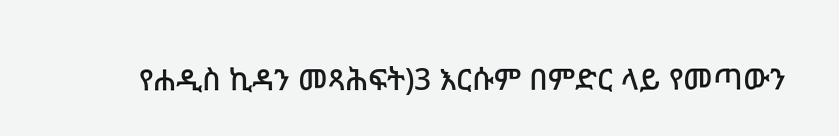የሐዲስ ኪዳን መጻሕፍት)3 እርሱም በምድር ላይ የመጣውን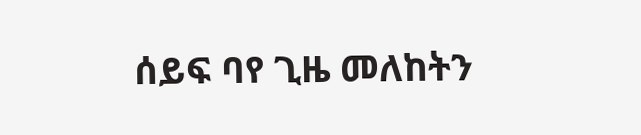ሰይፍ ባየ ጊዜ መለከትን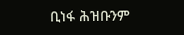ቢነፋ ሕዝቡንም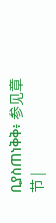ቢያስጠነቅቅ፥ 参见章节 |